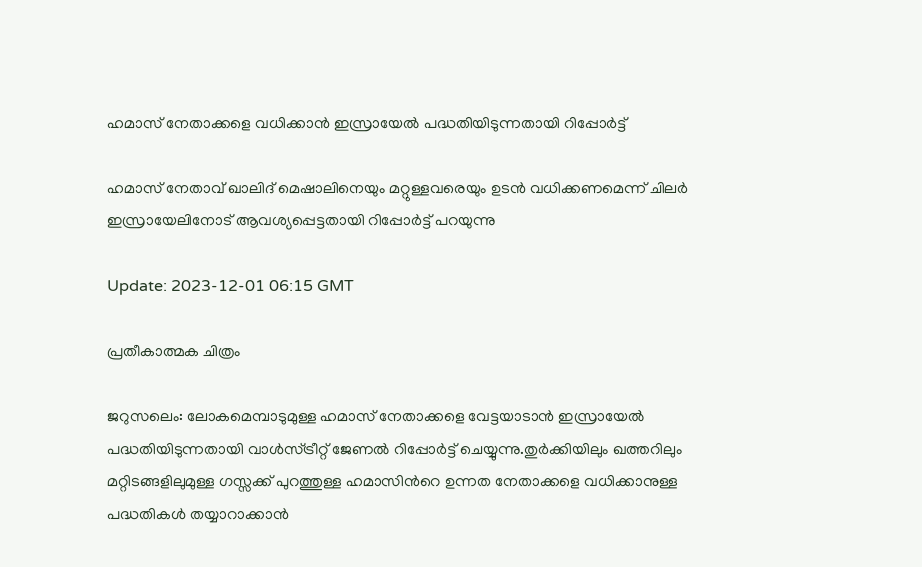ഹമാസ് നേതാക്കളെ വധിക്കാന്‍ ഇസ്രായേല്‍ പദ്ധതിയിടുന്നതായി റിപ്പോര്‍ട്ട്

ഹമാസ് നേതാവ് ഖാലിദ് മെഷാലിനെയും മറ്റുള്ളവരെയും ഉടൻ വധിക്കണമെന്ന് ചിലർ ഇസ്രായേലിനോട് ആവശ്യപ്പെട്ടതായി റിപ്പോർട്ട് പറയുന്നു

Update: 2023-12-01 06:15 GMT

പ്രതീകാത്മക ചിത്രം

ജറുസലെം: ലോകമെമ്പാടുമുള്ള ഹമാസ് നേതാക്കളെ വേട്ടയാടാൻ ഇസ്രായേൽ പദ്ധതിയിടുന്നതായി വാൾസ്ട്രീറ്റ് ജേണൽ റിപ്പോർട്ട് ചെയ്യുന്നു.തുർക്കിയിലും ഖത്തറിലും മറ്റിടങ്ങളിലുമുള്ള ഗസ്സക്ക് പുറത്തുള്ള ഹമാസിന്‍റെ ഉന്നത നേതാക്കളെ വധിക്കാനുള്ള പദ്ധതികൾ തയ്യാറാക്കാൻ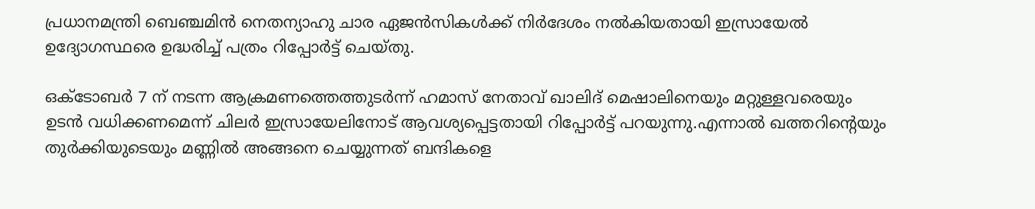പ്രധാനമന്ത്രി ബെഞ്ചമിൻ നെതന്യാഹു ചാര ഏജൻസികൾക്ക് നിർദേശം നൽകിയതായി ഇസ്രായേൽ ഉദ്യോഗസ്ഥരെ ഉദ്ധരിച്ച് പത്രം റിപ്പോർട്ട് ചെയ്തു.

ഒക്ടോബർ 7 ന് നടന്ന ആക്രമണത്തെത്തുടർന്ന് ഹമാസ് നേതാവ് ഖാലിദ് മെഷാലിനെയും മറ്റുള്ളവരെയും ഉടൻ വധിക്കണമെന്ന് ചിലർ ഇസ്രായേലിനോട് ആവശ്യപ്പെട്ടതായി റിപ്പോർട്ട് പറയുന്നു.എന്നാല്‍ ഖത്തറിന്‍റെയും തുര്‍ക്കിയുടെയും മണ്ണില്‍ അങ്ങനെ ചെയ്യുന്നത് ബന്ദികളെ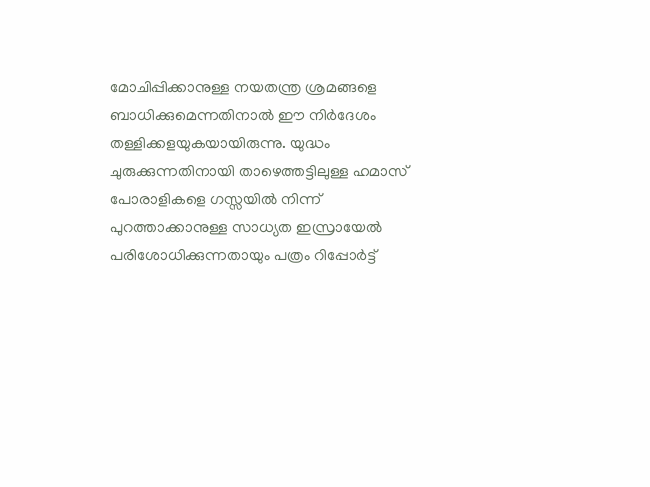മോചിപ്പിക്കാനുള്ള നയതന്ത്ര ശ്രമങ്ങളെ ബാധിക്കുമെന്നതിനാല്‍ ഈ നിര്‍ദേശം തള്ളിക്കളയുകയായിരുന്നു. യുദ്ധം ചുരുക്കുന്നതിനായി താഴെത്തട്ടിലുള്ള ഹമാസ് പോരാളികളെ ഗസ്സയിൽ നിന്ന് പുറത്താക്കാനുള്ള സാധ്യത ഇസ്രായേൽ പരിശോധിക്കുന്നതായും പത്രം റിപ്പോർട്ട്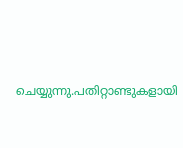ചെയ്യുന്നു.പതിറ്റാണ്ടുകളായി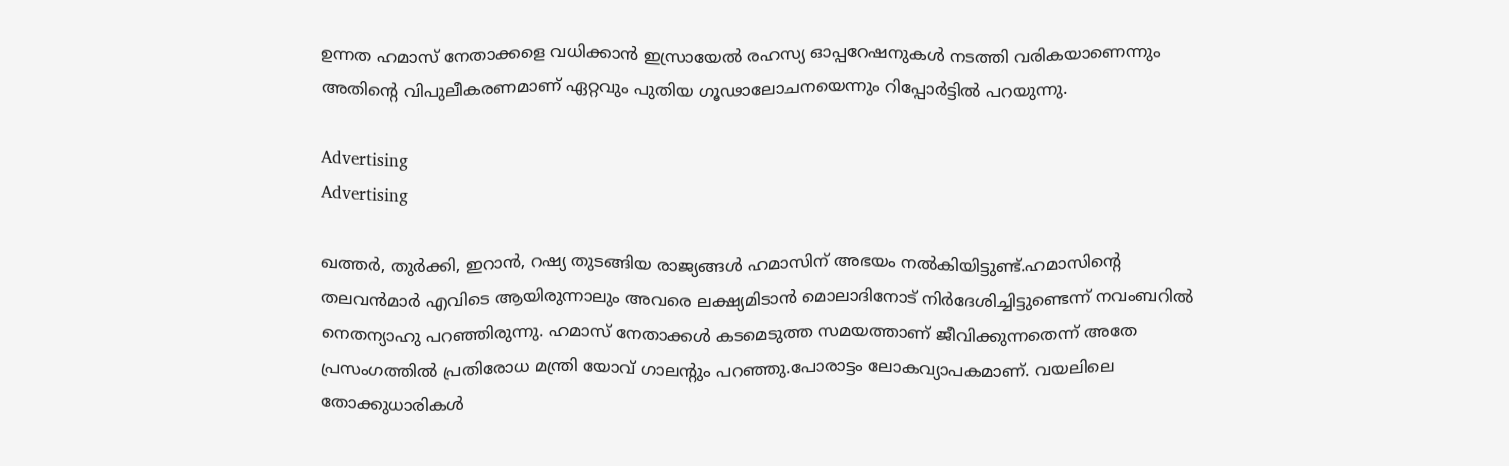ഉന്നത ഹമാസ് നേതാക്കളെ വധിക്കാൻ ഇസ്രായേൽ രഹസ്യ ഓപ്പറേഷനുകൾ നടത്തി വരികയാണെന്നും അതിന്‍റെ വിപുലീകരണമാണ് ഏറ്റവും പുതിയ ഗൂഢാലോചനയെന്നും റിപ്പോര്‍ട്ടില്‍ പറയുന്നു.

Advertising
Advertising

ഖത്തർ, തുർക്കി, ഇറാൻ, റഷ്യ തുടങ്ങിയ രാജ്യങ്ങൾ ഹമാസിന് അഭയം നൽകിയിട്ടുണ്ട്.ഹമാസിന്‍റെ തലവന്‍മാര്‍ എവിടെ ആയിരുന്നാലും അവരെ ലക്ഷ്യമിടാന്‍ മൊലാദിനോട് നിര്‍ദേശിച്ചിട്ടുണ്ടെന്ന് നവംബറില്‍ നെതന്യാഹു പറഞ്ഞിരുന്നു. ഹമാസ് നേതാക്കൾ കടമെടുത്ത സമയത്താണ് ജീവിക്കുന്നതെന്ന് അതേ പ്രസംഗത്തിൽ പ്രതിരോധ മന്ത്രി യോവ് ഗാലന്‍റും പറഞ്ഞു.പോരാട്ടം ലോകവ്യാപകമാണ്. വയലിലെ തോക്കുധാരികൾ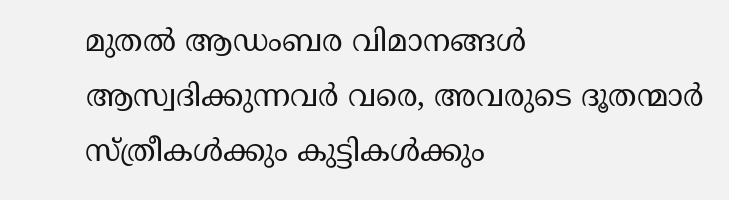മുതൽ ആഡംബര വിമാനങ്ങൾ ആസ്വദിക്കുന്നവർ വരെ, അവരുടെ ദൂതന്മാർ സ്ത്രീകൾക്കും കുട്ടികൾക്കും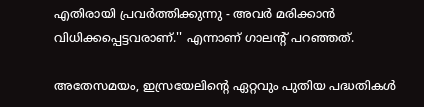എതിരായി പ്രവർത്തിക്കുന്നു - അവർ മരിക്കാൻ വിധിക്കപ്പെട്ടവരാണ്.'' എന്നാണ് ഗാലന്‍റ് പറഞ്ഞത്.

അതേസമയം, ഇസ്രയേലിന്‍റെ ഏറ്റവും പുതിയ പദ്ധതികൾ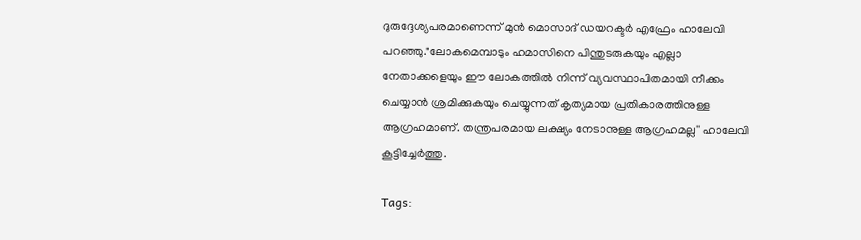ദുരുദ്ദേശ്യപരമാണെന്ന് മുൻ മൊസാദ് ഡയറക്ടർ എഫ്രേം ഹാലേവി പറഞ്ഞു."ലോകമെമ്പാടും ഹമാസിനെ പിന്തുടരുകയും എല്ലാ നേതാക്കളെയും ഈ ലോകത്തിൽ നിന്ന് വ്യവസ്ഥാപിതമായി നീക്കം ചെയ്യാൻ ശ്രമിക്കുകയും ചെയ്യുന്നത് കൃത്യമായ പ്രതികാരത്തിനുള്ള ആഗ്രഹമാണ്. തന്ത്രപരമായ ലക്ഷ്യം നേടാനുള്ള ആഗ്രഹമല്ല'' ഹാലേവി കൂട്ടിച്ചേര്‍ത്തു.

Tags: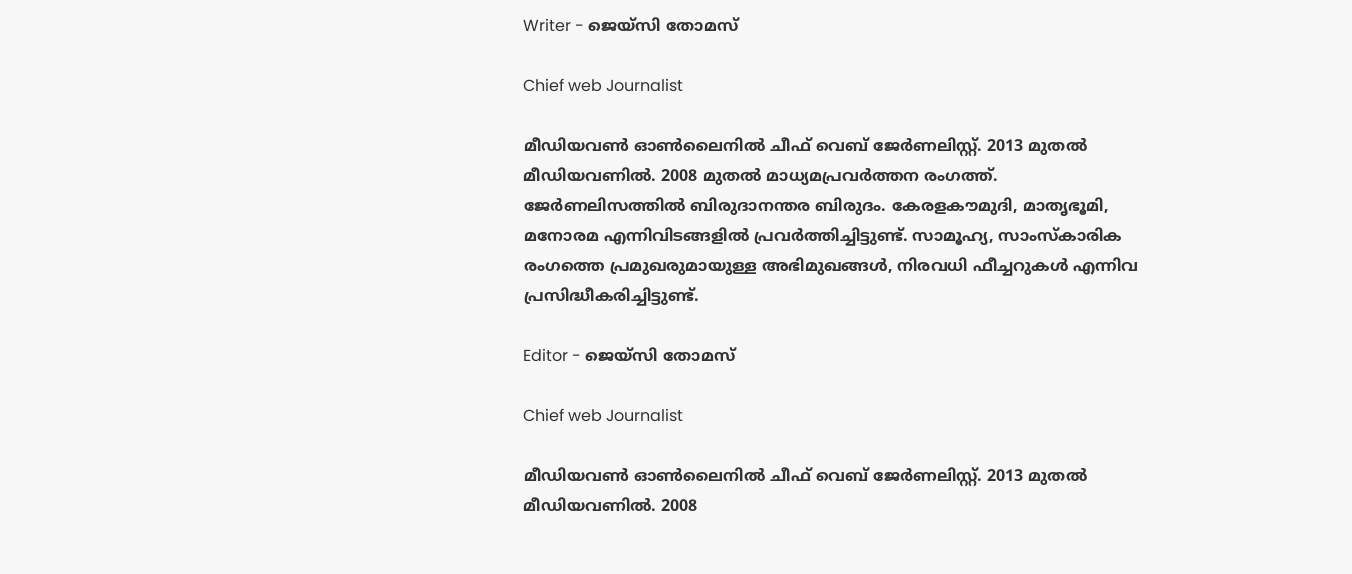Writer - ജെയ്സി തോമസ്

Chief web Journalist

മീഡിയവൺ ഓൺലൈനിൽ ചീഫ് വെബ് ജേർണലിസ്റ്റ്. 2013 മുതൽ മീഡിയവണിൽ. 2008 മുതൽ മാധ്യമപ്രവർത്തന രംഗത്ത്. ജേർണലിസത്തിൽ ബിരുദാനന്തര ബിരുദം. കേരളകൗമുദി, മാതൃഭൂമി, മനോരമ എന്നിവിടങ്ങളിൽ പ്രവർത്തിച്ചിട്ടുണ്ട്. സാമൂഹ്യ, സാംസ്‌കാരിക രംഗത്തെ പ്രമുഖരുമായുള്ള അഭിമുഖങ്ങൾ, നിരവധി ഫീച്ചറുകൾ എന്നിവ പ്രസിദ്ധീകരിച്ചിട്ടുണ്ട്.

Editor - ജെയ്സി തോമസ്

Chief web Journalist

മീഡിയവൺ ഓൺലൈനിൽ ചീഫ് വെബ് ജേർണലിസ്റ്റ്. 2013 മുതൽ മീഡിയവണിൽ. 2008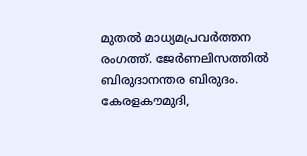മുതൽ മാധ്യമപ്രവർത്തന രംഗത്ത്. ജേർണലിസത്തിൽ ബിരുദാനന്തര ബിരുദം. കേരളകൗമുദി,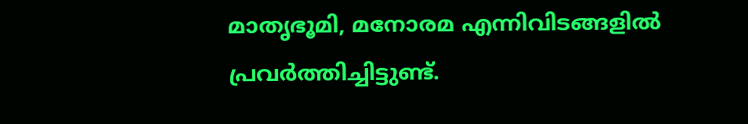മാതൃഭൂമി, മനോരമ എന്നിവിടങ്ങളിൽ പ്രവർത്തിച്ചിട്ടുണ്ട്.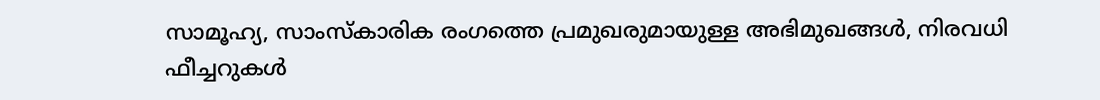സാമൂഹ്യ, സാംസ്‌കാരിക രംഗത്തെ പ്രമുഖരുമായുള്ള അഭിമുഖങ്ങൾ, നിരവധി ഫീച്ചറുകൾ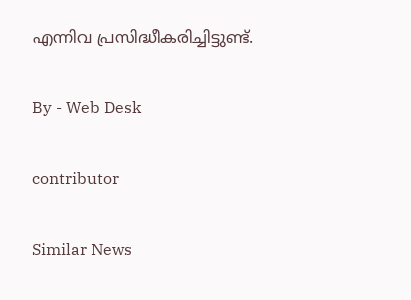എന്നിവ പ്രസിദ്ധീകരിച്ചിട്ടുണ്ട്.

By - Web Desk

contributor

Similar News